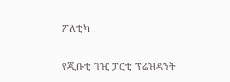ፖለቲካ

የጂቡቲ ገዢ ፓርቲ ፕሬዝዳንት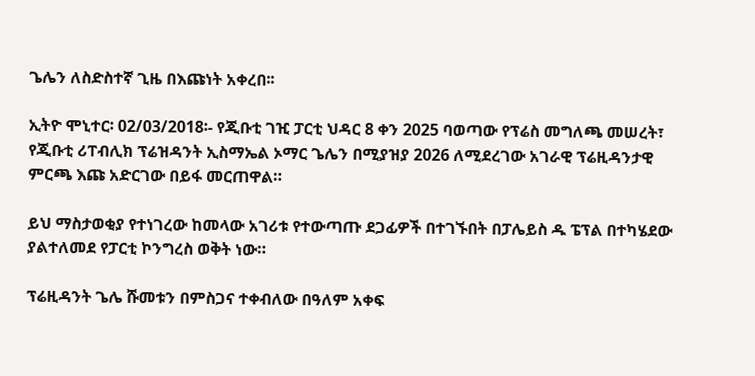ጌሌን ለስድስተኛ ጊዜ በእጩነት አቀረበ፡፡

ኢትዮ ሞኒተር፡ 02/03/2018፡- የጂቡቲ ገዢ ፓርቲ ህዳር 8 ቀን 2025 ባወጣው የፕሬስ መግለጫ መሠረት፣ የጂቡቲ ሪፐብሊክ ፕሬዝዳንት ኢስማኤል ኦማር ጌሌን በሚያዝያ 2026 ለሚደረገው አገራዊ ፕሬዚዳንታዊ ምርጫ እጩ አድርገው በይፋ መርጠዋል።

ይህ ማስታወቂያ የተነገረው ከመላው አገሪቱ የተውጣጡ ደጋፊዎች በተገኙበት በፓሌይስ ዱ ፔፕል በተካሄደው ያልተለመደ የፓርቲ ኮንግረስ ወቅት ነው።

ፕሬዚዳንት ጌሌ ሹመቱን በምስጋና ተቀብለው በዓለም አቀፍ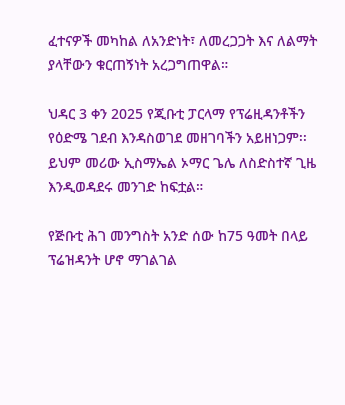ፈተናዎች መካከል ለአንድነት፣ ለመረጋጋት እና ለልማት ያላቸውን ቁርጠኝነት አረጋግጠዋል።

ህዳር 3 ቀን 2025 የጂቡቲ ፓርላማ የፕሬዚዳንቶችን የዕድሜ ገደብ እንዳስወገደ መዘገባችን አይዘነጋም፡፡ ይህም መሪው ኢስማኤል ኦማር ጌሌ ለስድስተኛ ጊዜ እንዲወዳደሩ መንገድ ከፍቷል።

የጅቡቲ ሕገ መንግስት አንድ ሰው ከ75 ዓመት በላይ ፕሬዝዳንት ሆኖ ማገልገል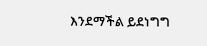እንደማችል ይደነግግ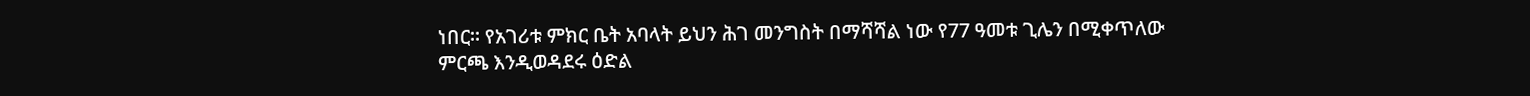ነበር፡፡ የአገሪቱ ምክር ቤት አባላት ይህን ሕገ መንግስት በማሻሻል ነው የ77 ዓመቱ ጊሌን በሚቀጥለው ምርጫ እንዲወዳደሩ ዕድል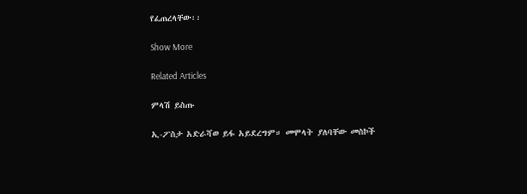የፈጠረላቸው፡፡

Show More

Related Articles

ምላሽ ይስጡ

ኢ-ፖስታ አድራሻወ ይፋ አይደረግም። መሞላት ያለባቸው መስኮች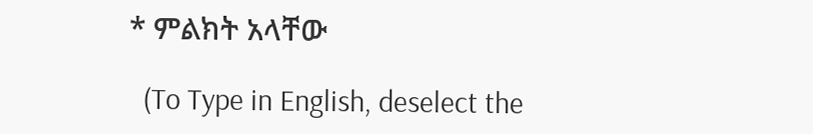* ምልክት አላቸው

  (To Type in English, deselect the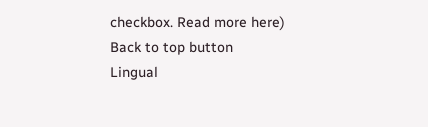checkbox. Read more here)
Back to top button
Lingual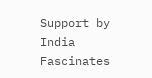Support by India Fascinates